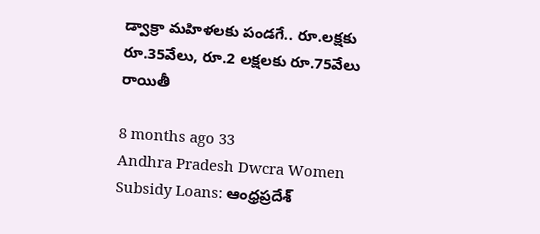డ్వాక్రా మహిళలకు పండగే.. రూ.లక్షకు రూ.35వేలు, రూ.2 లక్షలకు రూ.75వేలు రాయితీ

8 months ago 33
Andhra Pradesh Dwcra Women Subsidy Loans: ఆంధ్రప్రదేశ్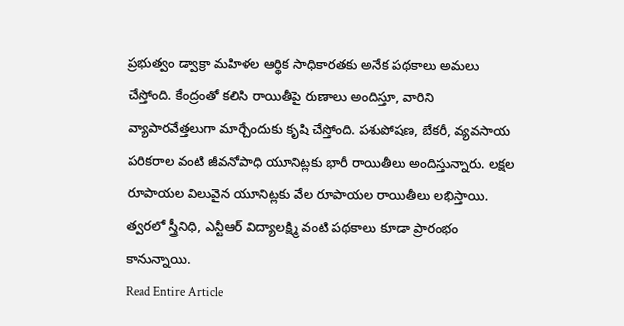ప్రభుత్వం డ్వాక్రా మహిళల ఆర్థిక సాధికారతకు అనేక పథకాలు అమలు చేస్తోంది. కేంద్రంతో కలిసి రాయితీపై రుణాలు అందిస్తూ, వారిని వ్యాపారవేత్తలుగా మార్చేందుకు కృషి చేస్తోంది. పశుపోషణ, బేకరీ, వ్యవసాయ పరికరాల వంటి జీవనోపాధి యూనిట్లకు భారీ రాయితీలు అందిస్తున్నారు. లక్షల రూపాయల విలువైన యూనిట్లకు వేల రూపాయల రాయితీలు లభిస్తాయి. త్వరలో స్త్రీనిధి, ఎన్టీఆర్ విద్యాలక్ష్మి వంటి పథకాలు కూడా ప్రారంభం కానున్నాయి.
Read Entire Article